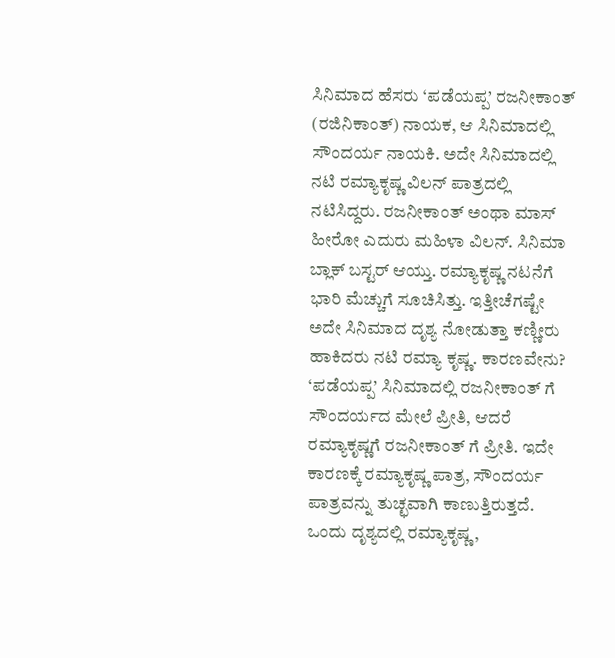ಸಿನಿಮಾದ ಹೆಸರು ‘ಪಡೆಯಪ್ಪ’ ರಜನೀಕಾಂತ್ (ರಜಿನಿಕಾಂತ್) ನಾಯಕ, ಆ ಸಿನಿಮಾದಲ್ಲಿ ಸೌಂದರ್ಯ ನಾಯಕಿ. ಅದೇ ಸಿನಿಮಾದಲ್ಲಿ ನಟಿ ರಮ್ಯಾಕೃಷ್ಣ ವಿಲನ್ ಪಾತ್ರದಲ್ಲಿ ನಟಿಸಿದ್ದರು. ರಜನೀಕಾಂತ್ ಅಂಥಾ ಮಾಸ್ ಹೀರೋ ಎದುರು ಮಹಿಳಾ ವಿಲನ್. ಸಿನಿಮಾ ಬ್ಲಾಕ್ ಬಸ್ಟರ್ ಆಯ್ತು. ರಮ್ಯಾಕೃಷ್ಣ ನಟನೆಗೆ ಭಾರಿ ಮೆಚ್ಚುಗೆ ಸೂಚಿಸಿತ್ತು. ಇತ್ತೀಚೆಗಷ್ಟೇ ಅದೇ ಸಿನಿಮಾದ ದೃಶ್ಯ ನೋಡುತ್ತಾ ಕಣ್ಣೀರು ಹಾಕಿದರು ನಟಿ ರಮ್ಯಾ ಕೃಷ್ಣ. ಕಾರಣವೇನು?
‘ಪಡೆಯಪ್ಪ’ ಸಿನಿಮಾದಲ್ಲಿ ರಜನೀಕಾಂತ್ ಗೆ ಸೌಂದರ್ಯದ ಮೇಲೆ ಪ್ರೀತಿ, ಆದರೆ ರಮ್ಯಾಕೃಷ್ಣಗೆ ರಜನೀಕಾಂತ್ ಗೆ ಪ್ರೀತಿ. ಇದೇ ಕಾರಣಕ್ಕೆ ರಮ್ಯಾಕೃಷ್ಣ ಪಾತ್ರ, ಸೌಂದರ್ಯ ಪಾತ್ರವನ್ನು ತುಚ್ಛವಾಗಿ ಕಾಣುತ್ತಿರುತ್ತದೆ. ಒಂದು ದೃಶ್ಯದಲ್ಲಿ ರಮ್ಯಾಕೃಷ್ಣ,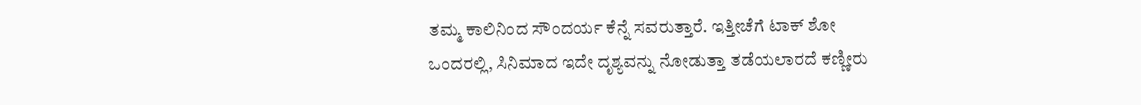ತಮ್ಮ ಕಾಲಿನಿಂದ ಸೌಂದರ್ಯ ಕೆನ್ನೆ ಸವರುತ್ತಾರೆ. ಇತ್ತೀಚೆಗೆ ಟಾಕ್ ಶೋ ಒಂದರಲ್ಲಿ, ಸಿನಿಮಾದ ಇದೇ ದೃಶ್ಯವನ್ನು ನೋಡುತ್ತಾ ತಡೆಯಲಾರದೆ ಕಣ್ಣೀರು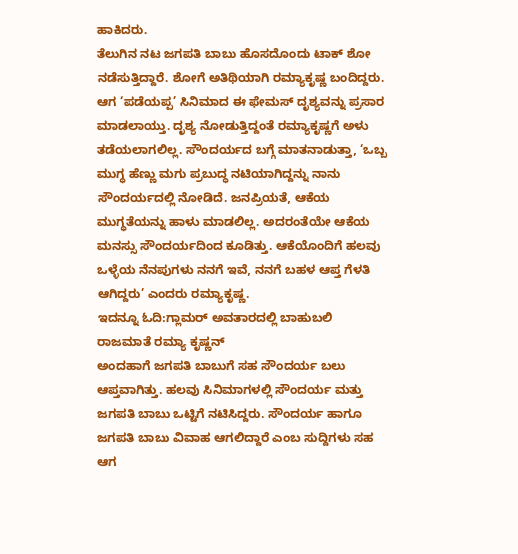ಹಾಕಿದರು.
ತೆಲುಗಿನ ನಟ ಜಗಪತಿ ಬಾಬು ಹೊಸದೊಂದು ಟಾಕ್ ಶೋ ನಡೆಸುತ್ತಿದ್ದಾರೆ. ಶೋಗೆ ಅತಿಥಿಯಾಗಿ ರಮ್ಯಾಕೃಷ್ಣ ಬಂದಿದ್ದರು. ಆಗ ‘ಪಡೆಯಪ್ಪ’ ಸಿನಿಮಾದ ಈ ಫೇಮಸ್ ದೃಶ್ಯವನ್ನು ಪ್ರಸಾರ ಮಾಡಲಾಯ್ತು. ದೃಶ್ಯ ನೋಡುತ್ತಿದ್ದಂತೆ ರಮ್ಯಾಕೃಷ್ಣಗೆ ಅಳು ತಡೆಯಲಾಗಲಿಲ್ಲ. ಸೌಂದರ್ಯದ ಬಗ್ಗೆ ಮಾತನಾಡುತ್ತಾ, ‘ಒಬ್ಬ ಮುಗ್ಧ ಹೆಣ್ಣು ಮಗು ಪ್ರಬುದ್ಧ ನಟಿಯಾಗಿದ್ದನ್ನು ನಾನು ಸೌಂದರ್ಯದಲ್ಲಿ ನೋಡಿದೆ. ಜನಪ್ರಿಯತೆ, ಆಕೆಯ ಮುಗ್ಧತೆಯನ್ನು ಹಾಳು ಮಾಡಲಿಲ್ಲ. ಅದರಂತೆಯೇ ಆಕೆಯ ಮನಸ್ಸು ಸೌಂದರ್ಯದಿಂದ ಕೂಡಿತ್ತು. ಆಕೆಯೊಂದಿಗೆ ಹಲವು ಒಳ್ಳೆಯ ನೆನಪುಗಳು ನನಗೆ ಇವೆ, ನನಗೆ ಬಹಳ ಆಪ್ತ ಗೆಳತಿ ಆಗಿದ್ದರು’ ಎಂದರು ರಮ್ಯಾಕೃಷ್ಣ.
ಇದನ್ನೂ ಓದಿ:ಗ್ಲಾಮರ್ ಅವತಾರದಲ್ಲಿ ಬಾಹುಬಲಿ ರಾಜಮಾತೆ ರಮ್ಯಾ ಕೃಷ್ಣನ್
ಅಂದಹಾಗೆ ಜಗಪತಿ ಬಾಬುಗೆ ಸಹ ಸೌಂದರ್ಯ ಬಲು ಆಪ್ತವಾಗಿತ್ತು. ಹಲವು ಸಿನಿಮಾಗಳಲ್ಲಿ ಸೌಂದರ್ಯ ಮತ್ತು ಜಗಪತಿ ಬಾಬು ಒಟ್ಟಿಗೆ ನಟಿಸಿದ್ದರು. ಸೌಂದರ್ಯ ಹಾಗೂ ಜಗಪತಿ ಬಾಬು ವಿವಾಹ ಆಗಲಿದ್ದಾರೆ ಎಂಬ ಸುದ್ದಿಗಳು ಸಹ ಆಗ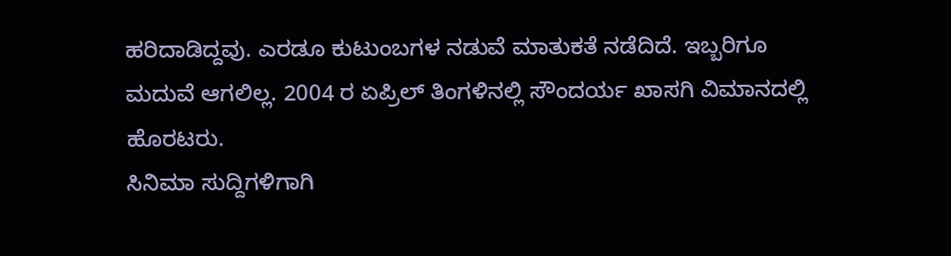ಹರಿದಾಡಿದ್ದವು. ಎರಡೂ ಕುಟುಂಬಗಳ ನಡುವೆ ಮಾತುಕತೆ ನಡೆದಿದೆ. ಇಬ್ಬರಿಗೂ ಮದುವೆ ಆಗಲಿಲ್ಲ. 2004 ರ ಏಪ್ರಿಲ್ ತಿಂಗಳಿನಲ್ಲಿ ಸೌಂದರ್ಯ ಖಾಸಗಿ ವಿಮಾನದಲ್ಲಿ ಹೊರಟರು.
ಸಿನಿಮಾ ಸುದ್ದಿಗಳಿಗಾಗಿ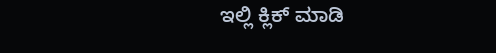ಇಲ್ಲಿ ಕ್ಲಿಕ್ ಮಾಡಿ